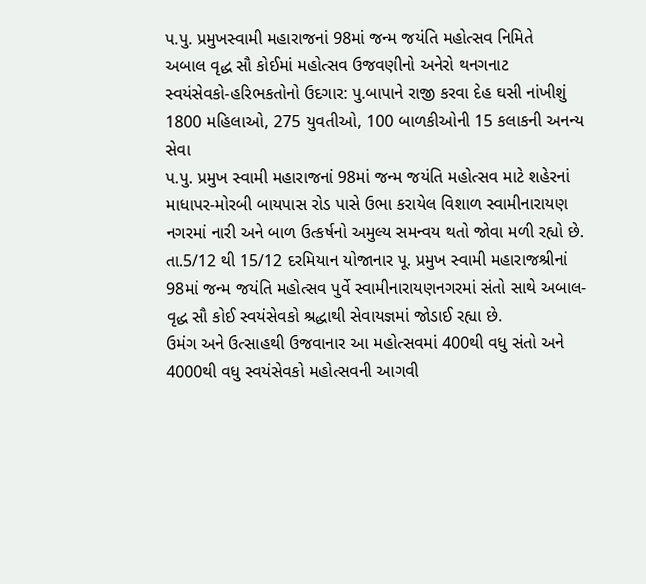પ.પુ. પ્રમુખસ્વામી મહારાજનાં 98માં જન્મ જયંતિ મહોત્સવ નિમિતે
અબાલ વૃદ્ધ સૌ કોઈમાં મહોત્સવ ઉજવણીનો અનેરો થનગનાટ
સ્વયંસેવકો-હરિભકતોનો ઉદગાર: પુ.બાપાને રાજી કરવા દેહ ઘસી નાંખીશું
1800 મહિલાઓ, 275 યુવતીઓ, 100 બાળકીઓની 15 કલાકની અનન્ય સેવા
પ.પુ. પ્રમુખ સ્વામી મહારાજનાં 98માં જન્મ જયંતિ મહોત્સવ માટે શહેરનાં માધાપર-મોરબી બાયપાસ રોડ પાસે ઉભા કરાયેલ વિશાળ સ્વામીનારાયણ નગરમાં નારી અને બાળ ઉત્કર્ષનો અમુલ્ય સમન્વય થતો જોવા મળી રહ્યો છે.
તા.5/12 થી 15/12 દરમિયાન યોજાનાર પૂ. પ્રમુખ સ્વામી મહારાજશ્રીનાં 98માં જન્મ જયંતિ મહોત્સવ પુર્વે સ્વામીનારાયણનગરમાં સંતો સાથે અબાલ-વૃદ્ધ સૌ કોઈ સ્વયંસેવકો શ્રદ્ધાથી સેવાયજ્ઞમાં જોડાઈ રહ્યા છે.
ઉમંગ અને ઉત્સાહથી ઉજવાનાર આ મહોત્સવમાં 400થી વધુ સંતો અને 4000થી વધુ સ્વયંસેવકો મહોત્સવની આગવી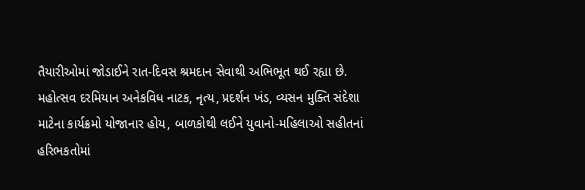તૈયારીઓમાં જોડાઈને રાત-દિવસ શ્રમદાન સેવાથી અભિભૂત થઈ રહ્યા છે.
મહોત્સવ દરમિયાન અનેકવિધ નાટક, નૃત્ય, પ્રદર્શન ખંડ, વ્યસન મુક્તિ સંદેશા માટેના કાર્યક્રમો યોજાનાર હોય, બાળકોથી લઈને યુવાનો-મહિલાઓ સહીતનાં હરિભકતોમાં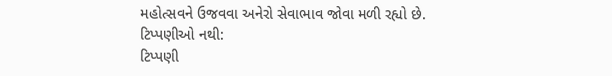મહોત્સવને ઉજવવા અનેરો સેવાભાવ જોવા મળી રહ્યો છે.
ટિપ્પણીઓ નથી:
ટિપ્પણી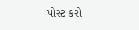પોસ્ટ કરો